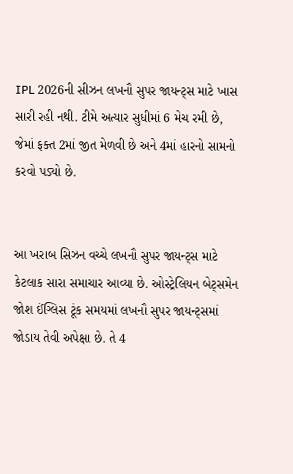IPL 2026ની સીઝન લખનૌ સુપર જાયન્ટ્સ માટે ખાસ સારી રહી નથી. ટીમે અત્યાર સુધીમાં 6 મેચ રમી છે, જેમાં ફક્ત 2માં જીત મેળવી છે અને 4માં હારનો સામનો કરવો પડ્યો છે.


આ ખરાબ સિઝન વચ્ચે લખનૌ સુપર જાયન્ટ્સ માટે કેટલાક સારા સમાચાર આવ્યા છે. ઓસ્ટ્રેલિયન બેટ્સમેન જોશ ઈંગ્લિસ ટૂંક સમયમાં લખનૌ સુપર જાયન્ટ્સમાં જોડાય તેવી અપેક્ષા છે. તે 4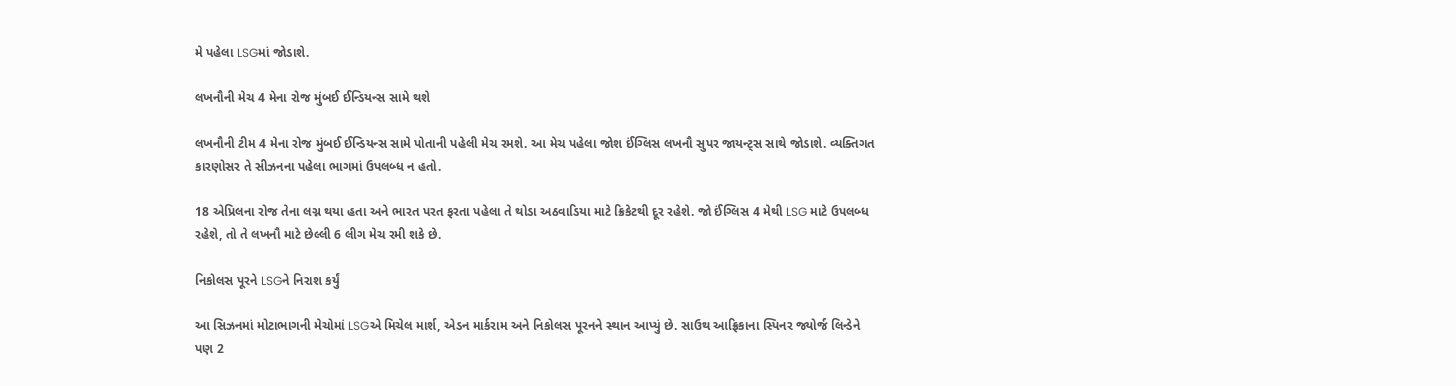મે પહેલા LSGમાં જોડાશે.

લખનૌની મેચ 4 મેના રોજ મુંબઈ ઈન્ડિયન્સ સામે થશે

લખનૌની ટીમ 4 મેના રોજ મુંબઈ ઈન્ડિયન્સ સામે પોતાની પહેલી મેચ રમશે. આ મેચ પહેલા જોશ ઈંગ્લિસ લખનૌ સુપર જાયન્ટ્સ સાથે જોડાશે. વ્યક્તિગત કારણોસર તે સીઝનના પહેલા ભાગમાં ઉપલબ્ધ ન હતો.

18 એપ્રિલના રોજ તેના લગ્ન થયા હતા અને ભારત પરત ફરતા પહેલા તે થોડા અઠવાડિયા માટે ક્રિકેટથી દૂર રહેશે. જો ઈંગ્લિસ 4 મેથી LSG માટે ઉપલબ્ધ રહેશે, તો તે લખનૌ માટે છેલ્લી 6 લીગ મેચ રમી શકે છે.

નિકોલસ પૂરને LSGને નિરાશ કર્યું

આ સિઝનમાં મોટાભાગની મેચોમાં LSGએ મિચેલ માર્શ, એડન માર્કરામ અને નિકોલસ પૂરનને સ્થાન આપ્યું છે. સાઉથ આફ્રિકાના સ્પિનર જ્યોર્જ લિન્ડેને પણ 2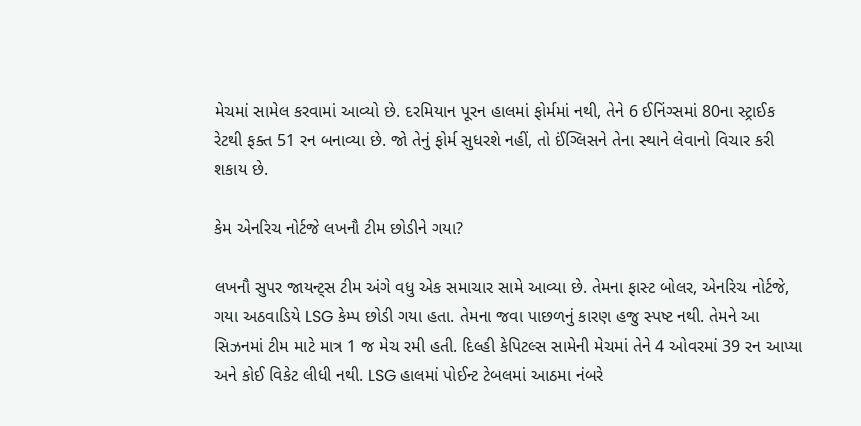મેચમાં સામેલ કરવામાં આવ્યો છે. દરમિયાન પૂરન હાલમાં ફોર્મમાં નથી, તેને 6 ઈનિંગ્સમાં 80ના સ્ટ્રાઈક રેટથી ફક્ત 51 રન બનાવ્યા છે. જો તેનું ફોર્મ સુધરશે નહીં, તો ઈંગ્લિસને તેના સ્થાને લેવાનો વિચાર કરી શકાય છે.

કેમ એનરિચ નોર્ટજે લખનૌ ટીમ છોડીને ગયા?

લખનૌ સુપર જાયન્ટ્સ ટીમ અંગે વધુ એક સમાચાર સામે આવ્યા છે. તેમના ફાસ્ટ બોલર, એનરિચ નોર્ટજે, ગયા અઠવાડિયે LSG કેમ્પ છોડી ગયા હતા. તેમના જવા પાછળનું કારણ હજુ સ્પષ્ટ નથી. તેમને આ સિઝનમાં ટીમ માટે માત્ર 1 જ મેચ રમી હતી. દિલ્હી કેપિટલ્સ સામેની મેચમાં તેને 4 ઓવરમાં 39 રન આપ્યા અને કોઈ વિકેટ લીધી નથી. LSG હાલમાં પોઈન્ટ ટેબલમાં આઠમા નંબરે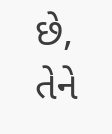છે, તેને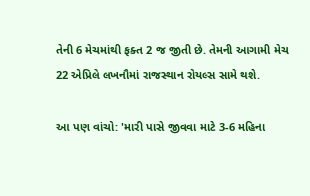તેની 6 મેચમાંથી ફક્ત 2 જ જીતી છે. તેમની આગામી મેચ 22 એપ્રિલે લખનૌમાં રાજસ્થાન રોયલ્સ સામે થશે.

આ પણ વાંચો: 'મારી પાસે જીવવા માટે 3-6 મહિના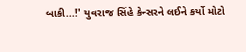બાકી...!' યુવરાજ સિંહે કેન્સરને લઈને કર્યો મોટો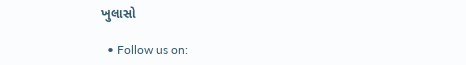ખુલાસો

  • Follow us on: